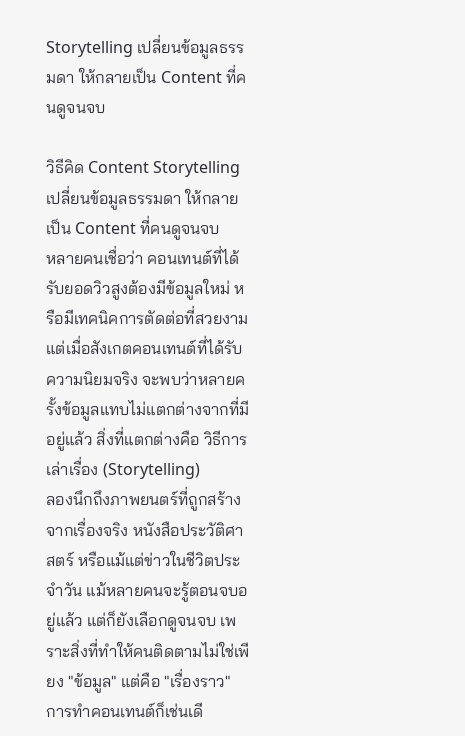Storytelling เปลี่ยนข้อมูลธรรมดา ให้กลายเป็น Content ที่คนดูจนจบ

วิธีคิด Content Storytelling เปลี่ยนข้อมูลธรรมดา ให้กลายเป็น Content ที่คนดูจนจบ
หลายคนเชื่อว่า คอนเทนต์ที่ได้รับยอดวิวสูงต้องมีข้อมูลใหม่ หรือมีเทคนิคการตัดต่อที่สวยงาม แต่เมื่อสังเกตคอนเทนต์ที่ได้รับความนิยมจริง จะพบว่าหลายครั้งข้อมูลแทบไม่แตกต่างจากที่มีอยู่แล้ว สิ่งที่แตกต่างคือ วิธีการเล่าเรื่อง (Storytelling)
ลองนึกถึงภาพยนตร์ที่ถูกสร้างจากเรื่องจริง หนังสือประวัติศาสตร์ หรือแม้แต่ข่าวในชีวิตประจำวัน แม้หลายคนจะรู้ตอนจบอยู่แล้ว แต่ก็ยังเลือกดูจนจบ เพราะสิ่งที่ทำให้คนติดตามไม่ใช่เพียง "ข้อมูล" แต่คือ "เรื่องราว"
การทำคอนเทนต์ก็เช่นเดี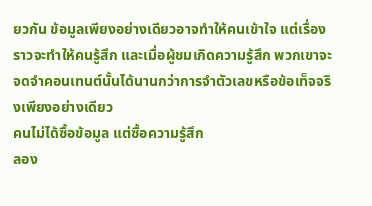ยวกัน ข้อมูลเพียงอย่างเดียวอาจทำให้คนเข้าใจ แต่เรื่องราวจะทำให้คนรู้สึก และเมื่อผู้ชมเกิดความรู้สึก พวกเขาจะจดจำคอนเทนต์นั้นได้นานกว่าการจำตัวเลขหรือข้อเท็จจริงเพียงอย่างเดียว
คนไม่ได้ซื้อข้อมูล แต่ซื้อความรู้สึก
ลอง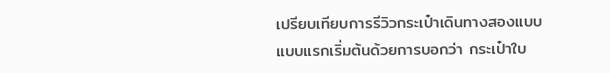เปรียบเทียบการรีวิวกระเป๋าเดินทางสองแบบ
แบบแรกเริ่มต้นด้วยการบอกว่า กระเป๋าใบ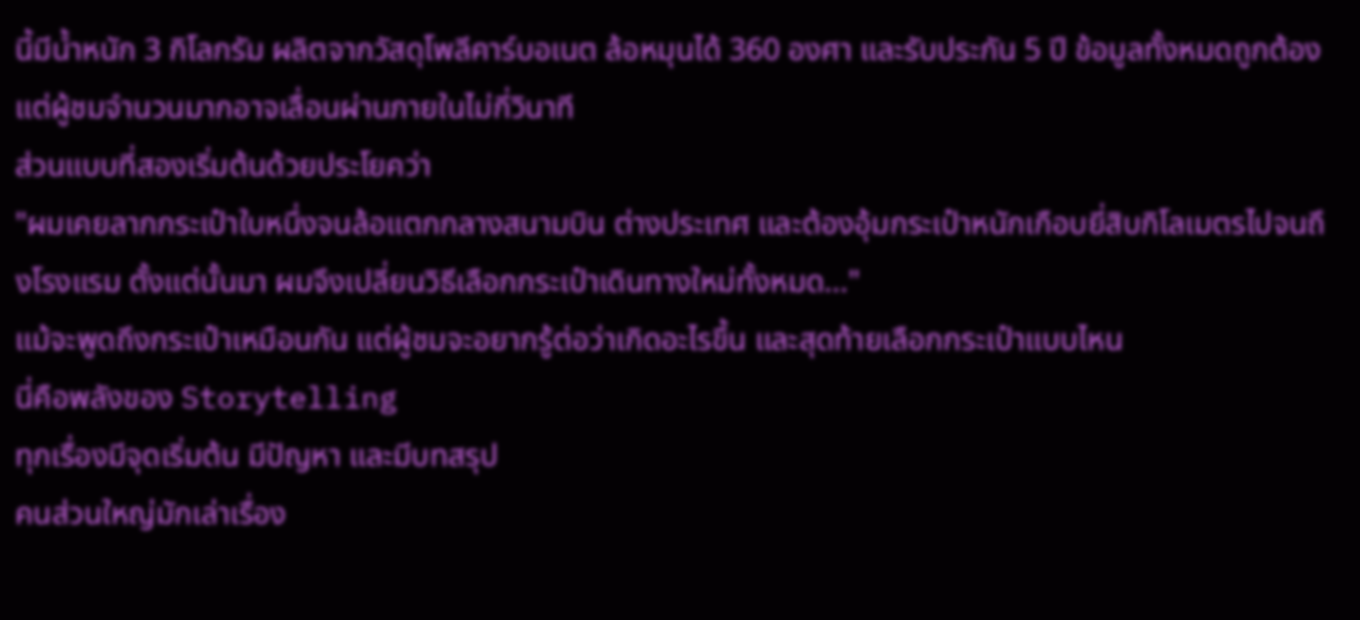นี้มีน้ำหนัก 3 กิโลกรัม ผลิตจากวัสดุโพลีคาร์บอเนต ล้อหมุนได้ 360 องศา และรับประกัน 5 ปี ข้อมูลทั้งหมดถูกต้อง แต่ผู้ชมจำนวนมากอาจเลื่อนผ่านภายในไม่กี่วินาที
ส่วนแบบที่สองเริ่มต้นด้วยประโยคว่า
"ผมเคยลากกระเป๋าใบหนึ่งจนล้อแตกกลางสนามบิน ต่างประเทศ และต้องอุ้มกระเป๋าหนักเกือบยี่สิบกิโลเมตรไปจนถึงโรงแรม ตั้งแต่นั้นมา ผมจึงเปลี่ยนวิธีเลือกกระเป๋าเดินทางใหม่ทั้งหมด..."
แม้จะพูดถึงกระเป๋าเหมือนกัน แต่ผู้ชมจะอยากรู้ต่อว่าเกิดอะไรขึ้น และสุดท้ายเลือกกระเป๋าแบบไหน
นี่คือพลังของ Storytelling
ทุกเรื่องมีจุดเริ่มต้น มีปัญหา และมีบทสรุป
คนส่วนใหญ่มักเล่าเรื่อง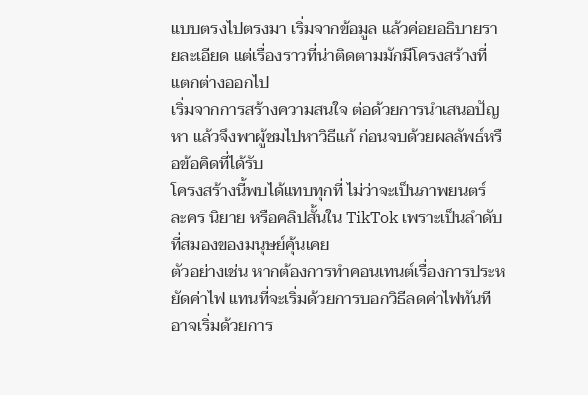แบบตรงไปตรงมา เริ่มจากข้อมูล แล้วค่อยอธิบายรายละเอียด แต่เรื่องราวที่น่าติดตามมักมีโครงสร้างที่แตกต่างออกไป
เริ่มจากการสร้างความสนใจ ต่อด้วยการนำเสนอปัญหา แล้วจึงพาผู้ชมไปหาวิธีแก้ ก่อนจบด้วยผลลัพธ์หรือข้อคิดที่ได้รับ
โครงสร้างนี้พบได้แทบทุกที่ ไม่ว่าจะเป็นภาพยนตร์ ละคร นิยาย หรือคลิปสั้นใน TikTok เพราะเป็นลำดับที่สมองของมนุษย์คุ้นเคย
ตัวอย่างเช่น หากต้องการทำคอนเทนต์เรื่องการประหยัดค่าไฟ แทนที่จะเริ่มด้วยการบอกวิธีลดค่าไฟทันที อาจเริ่มด้วยการ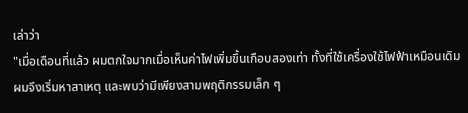เล่าว่า
"เมื่อเดือนที่แล้ว ผมตกใจมากเมื่อเห็นค่าไฟเพิ่มขึ้นเกือบสองเท่า ทั้งที่ใช้เครื่องใช้ไฟฟ้าเหมือนเดิม ผมจึงเริ่มหาสาเหตุ และพบว่ามีเพียงสามพฤติกรรมเล็ก ๆ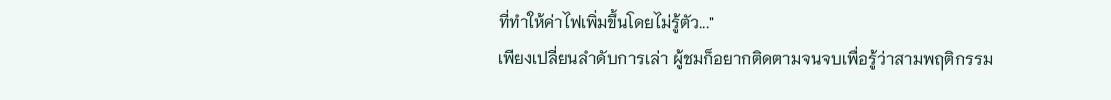ที่ทำให้ค่าไฟเพิ่มขึ้นโดยไม่รู้ตัว..."
เพียงเปลี่ยนลำดับการเล่า ผู้ชมก็อยากติดตามจนจบเพื่อรู้ว่าสามพฤติกรรม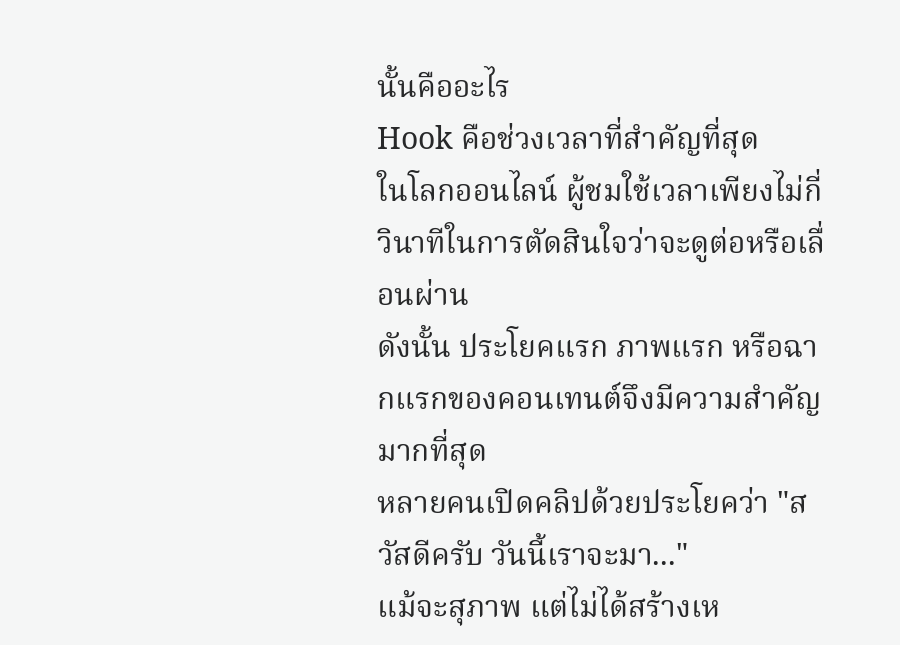นั้นคืออะไร
Hook คือช่วงเวลาที่สำคัญที่สุด
ในโลกออนไลน์ ผู้ชมใช้เวลาเพียงไม่กี่วินาทีในการตัดสินใจว่าจะดูต่อหรือเลื่อนผ่าน
ดังนั้น ประโยคแรก ภาพแรก หรือฉากแรกของคอนเทนต์จึงมีความสำคัญมากที่สุด
หลายคนเปิดคลิปด้วยประโยคว่า "สวัสดีครับ วันนี้เราจะมา..."
แม้จะสุภาพ แต่ไม่ได้สร้างเห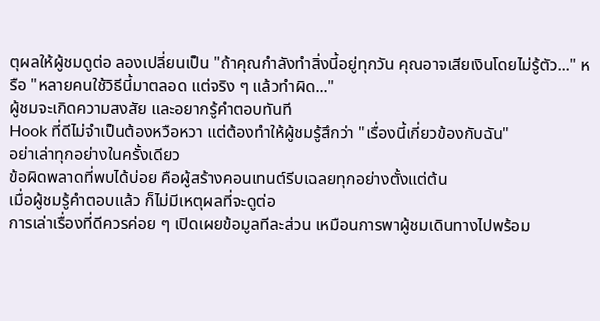ตุผลให้ผู้ชมดูต่อ ลองเปลี่ยนเป็น "ถ้าคุณกำลังทำสิ่งนี้อยู่ทุกวัน คุณอาจเสียเงินโดยไม่รู้ตัว..." หรือ "หลายคนใช้วิธีนี้มาตลอด แต่จริง ๆ แล้วทำผิด..."
ผู้ชมจะเกิดความสงสัย และอยากรู้คำตอบทันที
Hook ที่ดีไม่จำเป็นต้องหวือหวา แต่ต้องทำให้ผู้ชมรู้สึกว่า "เรื่องนี้เกี่ยวข้องกับฉัน"
อย่าเล่าทุกอย่างในครั้งเดียว
ข้อผิดพลาดที่พบได้บ่อย คือผู้สร้างคอนเทนต์รีบเฉลยทุกอย่างตั้งแต่ต้น
เมื่อผู้ชมรู้คำตอบแล้ว ก็ไม่มีเหตุผลที่จะดูต่อ
การเล่าเรื่องที่ดีควรค่อย ๆ เปิดเผยข้อมูลทีละส่วน เหมือนการพาผู้ชมเดินทางไปพร้อม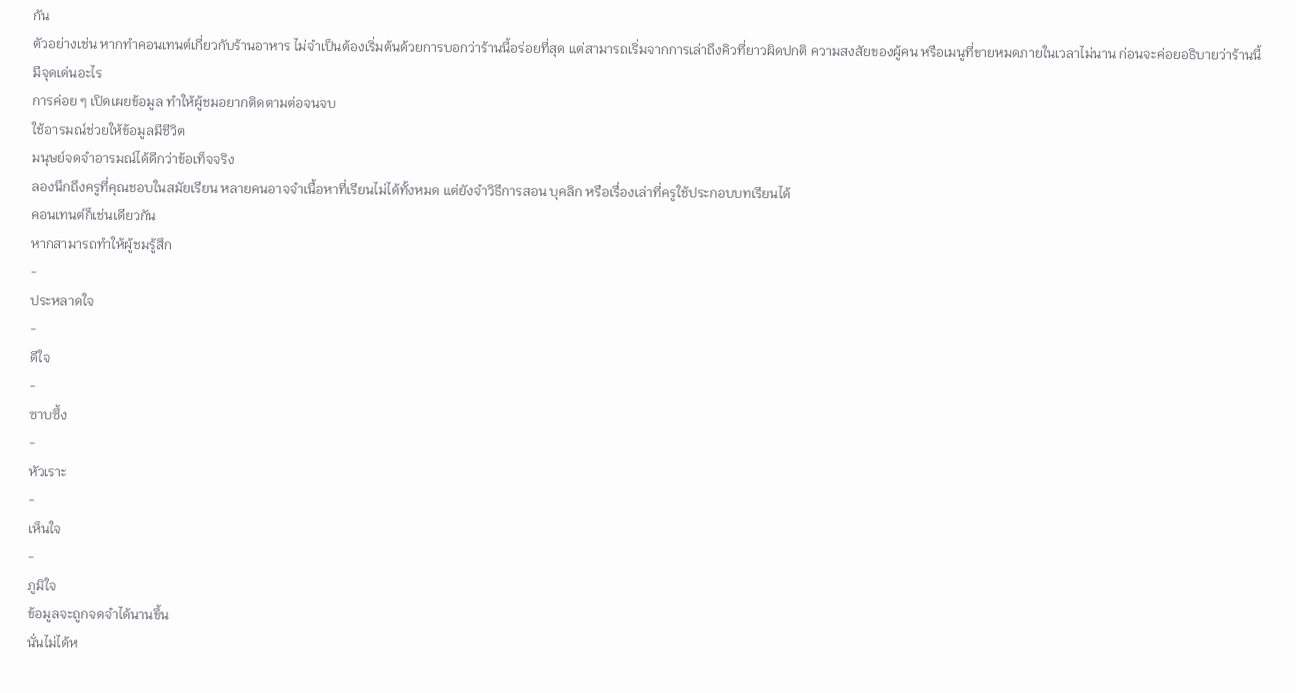กัน
ตัวอย่างเช่น หากทำคอนเทนต์เกี่ยวกับร้านอาหาร ไม่จำเป็นต้องเริ่มต้นด้วยการบอกว่าร้านนี้อร่อยที่สุด แต่สามารถเริ่มจากการเล่าถึงคิวที่ยาวผิดปกติ ความสงสัยของผู้คน หรือเมนูที่ขายหมดภายในเวลาไม่นาน ก่อนจะค่อยอธิบายว่าร้านนี้มีจุดเด่นอะไร
การค่อย ๆ เปิดเผยข้อมูล ทำให้ผู้ชมอยากติดตามต่อจนจบ
ใช้อารมณ์ช่วยให้ข้อมูลมีชีวิต
มนุษย์จดจำอารมณ์ได้ดีกว่าข้อเท็จจริง
ลองนึกถึงครูที่คุณชอบในสมัยเรียน หลายคนอาจจำเนื้อหาที่เรียนไม่ได้ทั้งหมด แต่ยังจำวิธีการสอน บุคลิก หรือเรื่องเล่าที่ครูใช้ประกอบบทเรียนได้
คอนเทนต์ก็เช่นเดียวกัน
หากสามารถทำให้ผู้ชมรู้สึก
-
ประหลาดใจ
-
ดีใจ
-
ซาบซึ้ง
-
หัวเราะ
-
เห็นใจ
-
ภูมิใจ
ข้อมูลจะถูกจดจำได้นานขึ้น
นั่นไม่ได้ห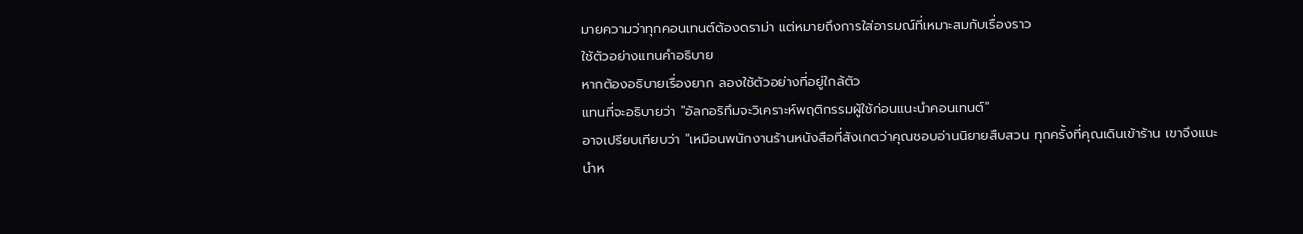มายความว่าทุกคอนเทนต์ต้องดราม่า แต่หมายถึงการใส่อารมณ์ที่เหมาะสมกับเรื่องราว
ใช้ตัวอย่างแทนคำอธิบาย
หากต้องอธิบายเรื่องยาก ลองใช้ตัวอย่างที่อยู่ใกล้ตัว
แทนที่จะอธิบายว่า "อัลกอริทึมจะวิเคราะห์พฤติกรรมผู้ใช้ก่อนแนะนำคอนเทนต์"
อาจเปรียบเทียบว่า "เหมือนพนักงานร้านหนังสือที่สังเกตว่าคุณชอบอ่านนิยายสืบสวน ทุกครั้งที่คุณเดินเข้าร้าน เขาจึงแนะนำห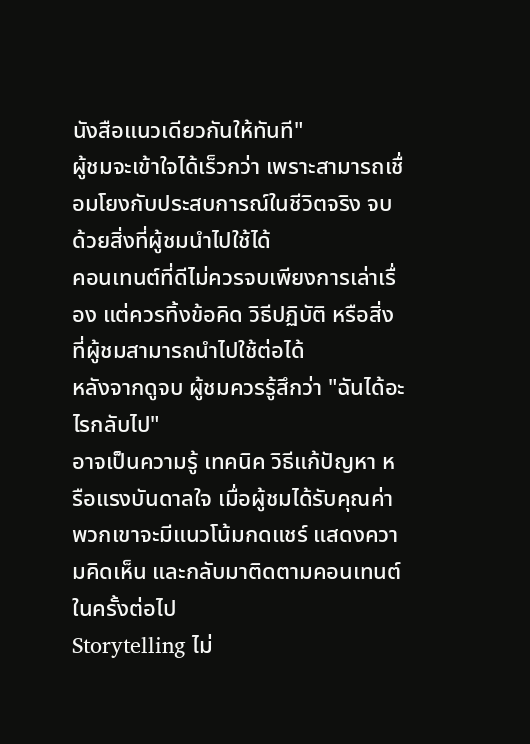นังสือแนวเดียวกันให้ทันที"
ผู้ชมจะเข้าใจได้เร็วกว่า เพราะสามารถเชื่อมโยงกับประสบการณ์ในชีวิตจริง จบด้วยสิ่งที่ผู้ชมนำไปใช้ได้
คอนเทนต์ที่ดีไม่ควรจบเพียงการเล่าเรื่อง แต่ควรทิ้งข้อคิด วิธีปฏิบัติ หรือสิ่งที่ผู้ชมสามารถนำไปใช้ต่อได้
หลังจากดูจบ ผู้ชมควรรู้สึกว่า "ฉันได้อะไรกลับไป"
อาจเป็นความรู้ เทคนิค วิธีแก้ปัญหา หรือแรงบันดาลใจ เมื่อผู้ชมได้รับคุณค่า พวกเขาจะมีแนวโน้มกดแชร์ แสดงความคิดเห็น และกลับมาติดตามคอนเทนต์ในครั้งต่อไป
Storytelling ไม่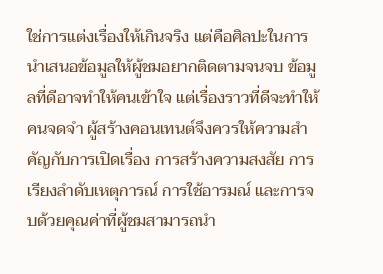ใช่การแต่งเรื่องให้เกินจริง แต่คือศิลปะในการนำเสนอข้อมูลให้ผู้ชมอยากติดตามจนจบ ข้อมูลที่ดีอาจทำให้คนเข้าใจ แต่เรื่องราวที่ดีจะทำให้คนจดจำ ผู้สร้างคอนเทนต์จึงควรให้ความสำคัญกับการเปิดเรื่อง การสร้างความสงสัย การเรียงลำดับเหตุการณ์ การใช้อารมณ์ และการจบด้วยคุณค่าที่ผู้ชมสามารถนำ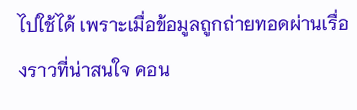ไปใช้ได้ เพราะเมื่อข้อมูลถูกถ่ายทอดผ่านเรื่องราวที่น่าสนใจ คอน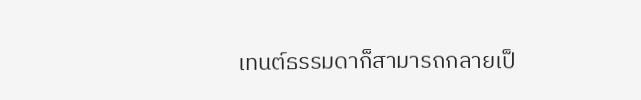เทนต์ธรรมดาก็สามารถกลายเป็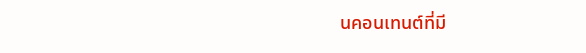นคอนเทนต์ที่มี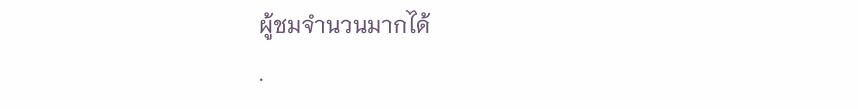ผู้ชมจำนวนมากได้
.